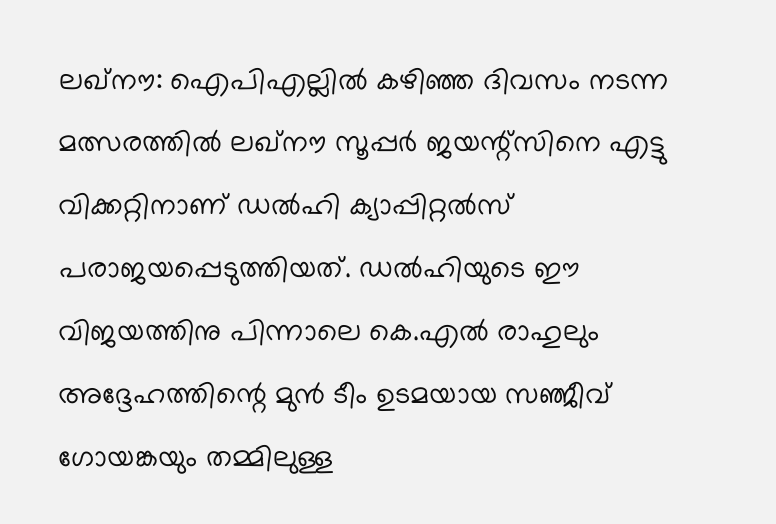ലഖ്‌നൗ: ഐപിഎല്ലില്‍ കഴിഞ്ഞ ദിവസം നടന്ന മത്സരത്തില്‍ ലഖ്‌നൗ സൂപ്പര്‍ ജയന്റ്‌സിനെ എട്ടു വിക്കറ്റിനാണ് ഡല്‍ഹി ക്യാപ്പിറ്റല്‍സ് പരാജയപ്പെടുത്തിയത്. ഡല്‍ഹിയുടെ ഈ വിജയത്തിനു പിന്നാലെ കെ.എല്‍ രാഹുലും അദ്ദേഹത്തിന്റെ മുന്‍ ടീം ഉടമയായ സഞ്ജീവ് ഗോയങ്കയും തമ്മിലുള്ള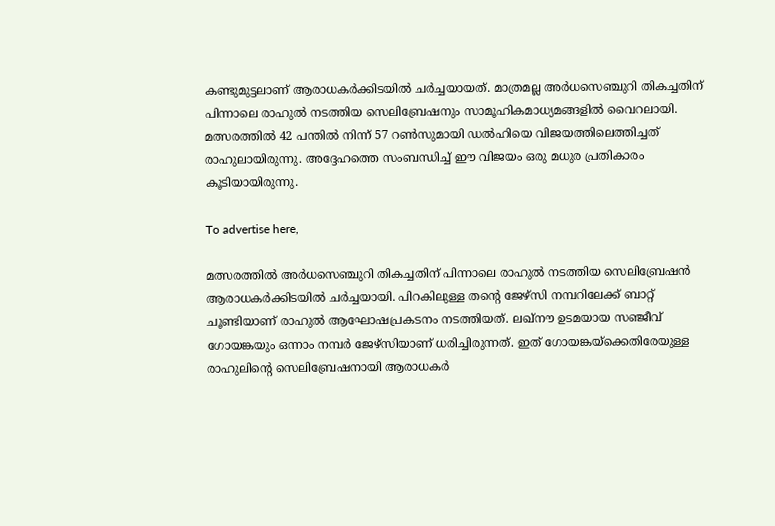കണ്ടുമുട്ടലാണ് ആരാധകർക്കിടയിൽ ചർച്ചയായത്. മാത്രമല്ല അര്‍ധസെഞ്ചുറി തികച്ചതിന് പിന്നാലെ രാഹുല്‍ നടത്തിയ സെലിബ്രേഷനും സാമൂഹികമാധ്യമങ്ങളിൽ വൈറലായി. മത്സരത്തില്‍ 42 പന്തില്‍ നിന്ന് 57 റണ്‍സുമായി ഡല്‍ഹിയെ വിജയത്തിലെത്തിച്ചത് രാഹുലായിരുന്നു. അദ്ദേഹത്തെ സംബന്ധിച്ച് ഈ വിജയം ഒരു മധുര പ്രതികാരം കൂടിയായിരുന്നു.

To advertise here,

മത്സരത്തില്‍ അര്‍ധസെഞ്ചുറി തികച്ചതിന് പിന്നാലെ രാഹുല്‍ നടത്തിയ സെലിബ്രേഷന്‍ ആരാധകര്‍ക്കിടയില്‍ ചര്‍ച്ചയായി. പിറകിലുള്ള തന്റെ ജേഴ്‌സി നമ്പറിലേക്ക് ബാറ്റ് ചൂണ്ടിയാണ് രാഹുല്‍ ആഘോഷപ്രകടനം നടത്തിയത്. ലഖ്‌നൗ ഉടമയായ സഞ്ജീവ് ഗോയങ്കയും ഒന്നാം നമ്പര്‍ ജേഴ്‌സിയാണ് ധരിച്ചിരുന്നത്. ഇത് ഗോയങ്കയ്‌ക്കെതിരേയുള്ള രാഹുലിന്റെ സെലിബ്രേഷനായി ആരാധകര്‍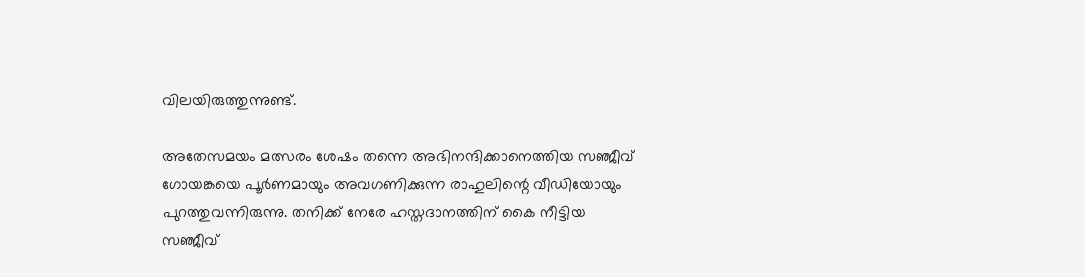വിലയിരുത്തുന്നുണ്ട്.

അതേസമയം മത്സരം ശേഷം തന്നെ അഭിനന്ദിക്കാനെത്തിയ സഞ്ജീവ് ഗോയങ്കയെ പൂര്‍ണമായും അവഗണിക്കുന്ന രാഹുലിന്റെ വീഡിയോയും പുറത്തുവന്നിരുന്നു. തനിക്ക് നേരേ ഹസ്തദാനത്തിന് കൈ നീട്ടിയ സഞ്ജീവ്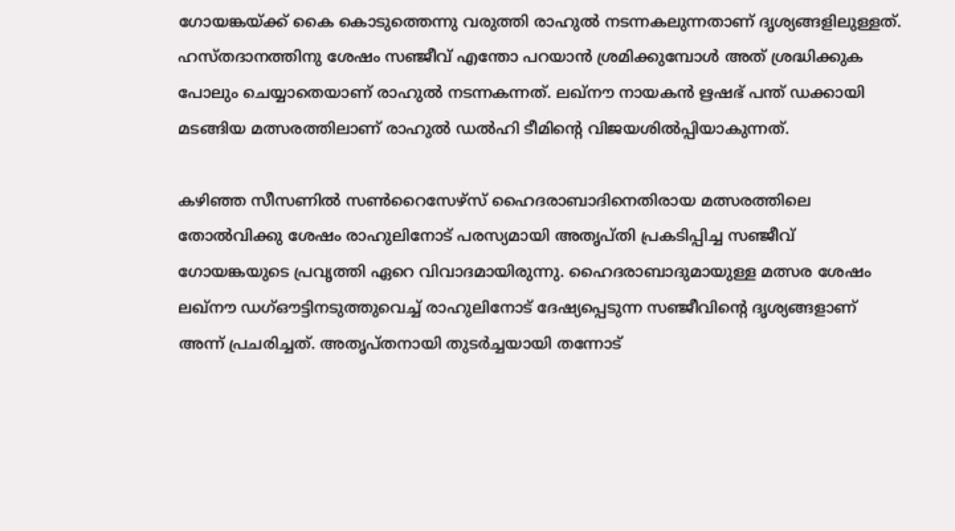ഗോയങ്കയ്ക്ക് കൈ കൊടുത്തെന്നു വരുത്തി രാഹുല്‍ നടന്നകലുന്നതാണ് ദൃശ്യങ്ങളിലുള്ളത്. ഹസ്തദാനത്തിനു ശേഷം സഞ്ജീവ് എന്തോ പറയാന്‍ ശ്രമിക്കുമ്പോള്‍ അത് ശ്രദ്ധിക്കുക പോലും ചെയ്യാതെയാണ് രാഹുല്‍ നടന്നകന്നത്. ലഖ്നൗ നായകൻ ഋഷഭ് പന്ത് ഡക്കായി മടങ്ങിയ മത്സരത്തിലാണ് രാഹുൽ ഡൽഹി ടീമിന്റെ വിജയശിൽപ്പിയാകുന്നത്.

കഴിഞ്ഞ സീസണില്‍ സണ്‍റൈസേഴ്‌സ് ഹൈദരാബാദിനെതിരായ മത്സരത്തിലെ തോല്‍വിക്കു ശേഷം രാഹുലിനോട് പരസ്യമായി അതൃപ്തി പ്രകടിപ്പിച്ച സഞ്ജീവ് ഗോയങ്കയുടെ പ്രവൃത്തി ഏറെ വിവാദമായിരുന്നു. ഹൈദരാബാദുമായുള്ള മത്സര ശേഷം ലഖ്‌നൗ ഡഗ്ഔട്ടിനടുത്തുവെച്ച് രാഹുലിനോട് ദേഷ്യപ്പെടുന്ന സഞ്ജീവിന്റെ ദൃശ്യങ്ങളാണ് അന്ന് പ്രചരിച്ചത്. അതൃപ്തനായി തുടര്‍ച്ചയായി തന്നോട്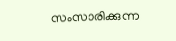സംസാരിക്കുന്ന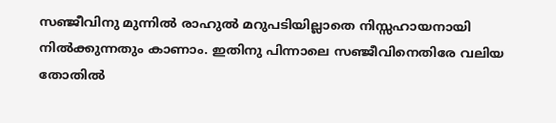സഞ്ജീവിനു മുന്നില്‍ രാഹുല്‍ മറുപടിയില്ലാതെ നിസ്സഹായനായി നില്‍ക്കുന്നതും കാണാം. ഇതിനു പിന്നാലെ സഞ്ജീവിനെതിരേ വലിയ തോതില്‍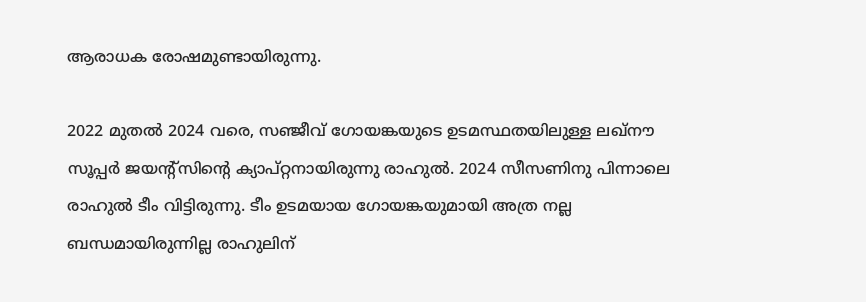ആരാധക രോഷമുണ്ടായിരുന്നു.

2022 മുതല്‍ 2024 വരെ, സഞ്ജീവ് ഗോയങ്കയുടെ ഉടമസ്ഥതയിലുള്ള ലഖ്‌നൗ സൂപ്പര്‍ ജയന്റ്‌സിന്റെ ക്യാപ്റ്റനായിരുന്നു രാഹുല്‍. 2024 സീസണിനു പിന്നാലെ രാഹുല്‍ ടീം വിട്ടിരുന്നു. ടീം ഉടമയായ ഗോയങ്കയുമായി അത്ര നല്ല ബന്ധമായിരുന്നില്ല രാഹുലിന്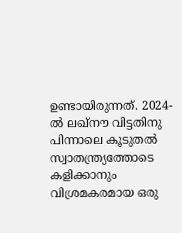ഉണ്ടായിരുന്നത്. 2024-ല്‍ ലഖ്‌നൗ വിട്ടതിനു പിന്നാലെ കൂടുതല്‍ സ്വാതന്ത്ര്യത്തോടെ കളിക്കാനും വിശ്രമകരമായ ഒരു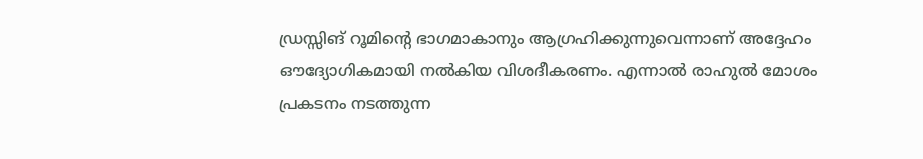ഡ്രസ്സിങ് റൂമിന്റെ ഭാഗമാകാനും ആഗ്രഹിക്കുന്നുവെന്നാണ് അദ്ദേഹം ഔദ്യോഗികമായി നല്‍കിയ വിശദീകരണം. എന്നാല്‍ രാഹുല്‍ മോശം പ്രകടനം നടത്തുന്ന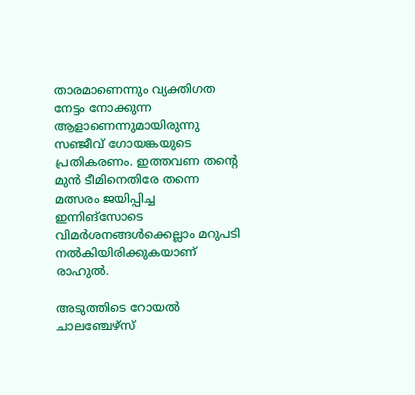താരമാണെന്നും വ്യക്തിഗത നേട്ടം നോക്കുന്ന ആളാണെന്നുമായിരുന്നു സഞ്ജീവ് ഗോയങ്കയുടെ പ്രതികരണം. ഇത്തവണ തന്റെ മുന്‍ ടീമിനെതിരേ തന്നെ മത്സരം ജയിപ്പിച്ച ഇന്നിങ്‌സോടെ വിമര്‍ശനങ്ങള്‍ക്കെല്ലാം മറുപടി നല്‍കിയിരിക്കുകയാണ് രാഹുല്‍.

അടുത്തിടെ റോയല്‍ ചാലഞ്ചേഴ്‌സ്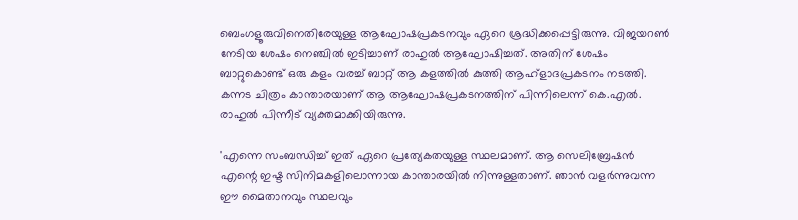ബെംഗളൂരുവിനെതിരേയുള്ള ആഘോഷപ്രകടനവും ഏറെ ശ്രദ്ധിക്കപ്പെട്ടിരുന്നു. വിജയറണ്‍ നേടിയ ശേഷം നെഞ്ചില്‍ ഇടിച്ചാണ് രാഹുല്‍ ആഘോഷിച്ചത്. അതിന് ശേഷം ബാറ്റുകൊണ്ട് ഒരു കളം വരച്ച് ബാറ്റ് ആ കളത്തില്‍ കുത്തി ആഹ്ളാദപ്രകടനം നടത്തി. കന്നട ചിത്രം കാന്താരയാണ് ആ ആഘോഷപ്രകടനത്തിന് പിന്നിലെന്ന് കെ.എൽ. രാഹുൽ പിന്നീട് വ്യക്തമാക്കിയിരുന്നു.

'എന്നെ സംബന്ധിച്ച് ഇത് ഏറെ പ്രത്യേകതയുള്ള സ്ഥലമാണ്. ആ സെലിബ്രേഷന്‍ എന്റെ ഇഷ്ട സിനിമകളിലൊന്നായ കാന്താരയില്‍ നിന്നുള്ളതാണ്. ഞാന്‍ വളര്‍ന്നുവന്ന ഈ മൈതാനവും സ്ഥലവും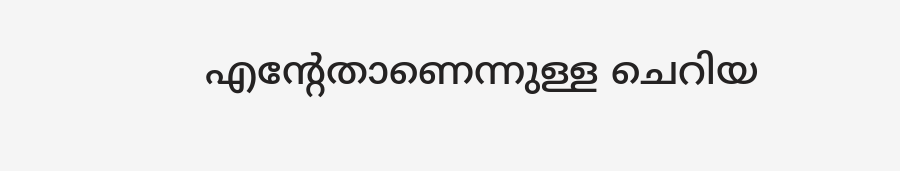എന്റേതാണെന്നുള്ള ചെറിയ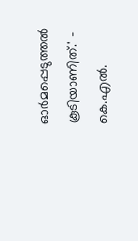ഓര്‍മപ്പെടുത്തല്‍ കൂടിയാണിത്.' - കെ.എല്‍.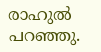രാഹുല്‍ പറഞ്ഞു.